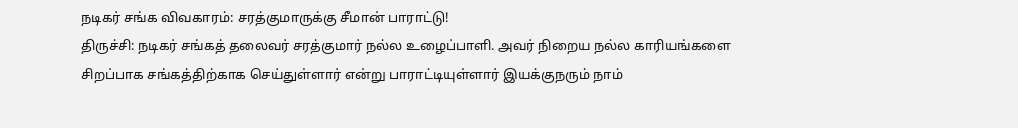நடிகர் சங்க விவகாரம்: சரத்குமாருக்கு சீமான் பாராட்டு!
திருச்சி: நடிகர் சங்கத் தலைவர் சரத்குமார் நல்ல உழைப்பாளி. அவர் நிறைய நல்ல காரியங்களை சிறப்பாக சங்கத்திற்காக செய்துள்ளார் என்று பாராட்டியுள்ளார் இயக்குநரும் நாம்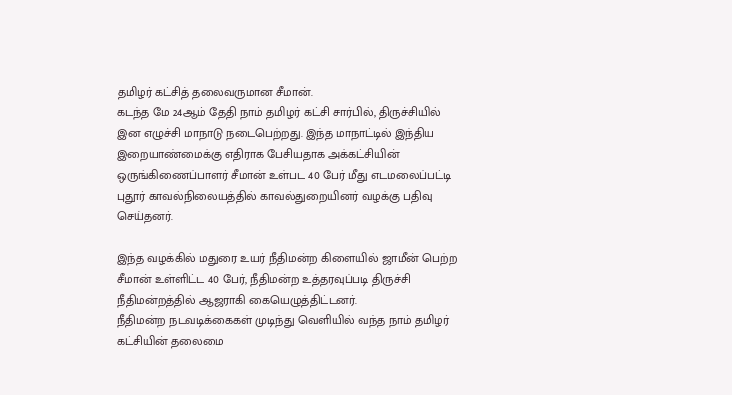தமிழர் கட்சித் தலைவருமான சீமான்.
கடந்த மே 24ஆம் தேதி நாம் தமிழர் கட்சி சார்பில், திருச்சியில் இன எழுச்சி மாநாடு நடைபெற்றது. இந்த மாநாட்டில் இந்திய இறையாண்மைக்கு எதிராக பேசியதாக அக்கட்சியின் ஒருங்கிணைப்பாளர் சீமான் உள்பட 40 பேர் மீது எடமலைப்பட்டி புதூர் காவல்நிலையத்தில் காவல்துறையினர் வழக்கு பதிவு செய்தனர்.

இந்த வழக்கில் மதுரை உயர் நீதிமன்ற கிளையில் ஜாமீன் பெற்ற சீமான் உள்ளிட்ட 40 பேர், நீதிமன்ற உத்தரவுப்படி திருச்சி நீதிமன்றத்தில் ஆஜராகி கையெழுத்திட்டனர்.
நீதிமன்ற நடவடிக்கைகள் முடிந்து வெளியில் வந்த நாம் தமிழர் கட்சியின் தலைமை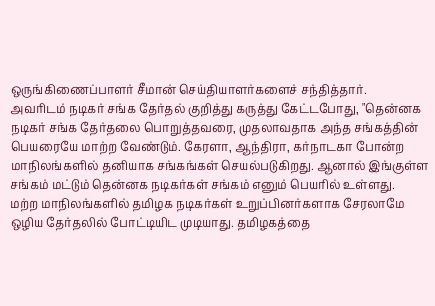ஒருங்கிணைப்பாளர் சீமான் செய்தியாளர்களைச் சந்தித்தார்.
அவரிடம் நடிகர் சங்க தேர்தல் குறித்து கருத்து கேட்டபோது, "தென்னக நடிகர் சங்க தேர்தலை பொறுத்தவரை, முதலாவதாக அந்த சங்கத்தின் பெயரையே மாற்ற வேண்டும். கேரளா, ஆந்திரா, கர்நாடகா போன்ற மாநிலங்களில் தனியாக சங்கங்கள் செயல்படுகிறது. ஆனால் இங்குள்ள சங்கம் மட்டும் தென்னக நடிகர்கள் சங்கம் எனும் பெயரில் உள்ளது.
மற்ற மாநிலங்களில் தமிழக நடிகர்கள் உறுப்பினர்களாக சேரலாமே ஒழிய தேர்தலில் போட்டியிட முடியாது. தமிழகத்தை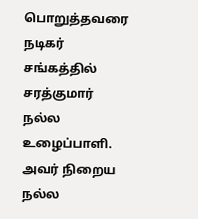பொறுத்தவரை நடிகர் சங்கத்தில் சரத்குமார் நல்ல உழைப்பாளி. அவர் நிறைய நல்ல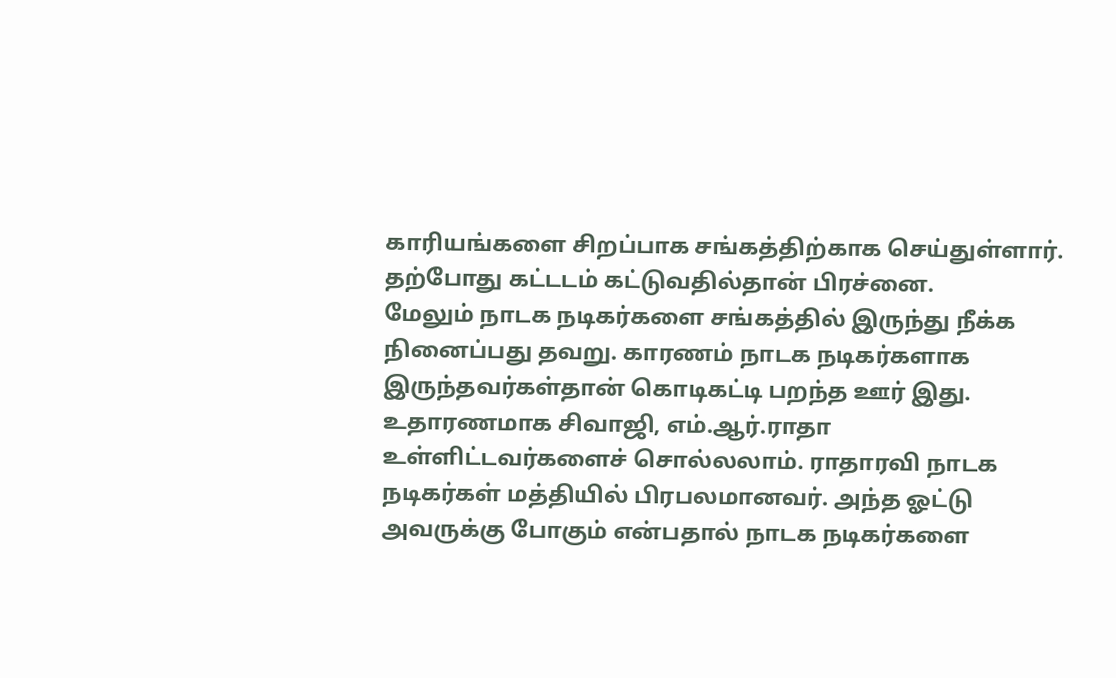காரியங்களை சிறப்பாக சங்கத்திற்காக செய்துள்ளார். தற்போது கட்டடம் கட்டுவதில்தான் பிரச்னை.
மேலும் நாடக நடிகர்களை சங்கத்தில் இருந்து நீக்க நினைப்பது தவறு. காரணம் நாடக நடிகர்களாக இருந்தவர்கள்தான் கொடிகட்டி பறந்த ஊர் இது. உதாரணமாக சிவாஜி, எம்.ஆர்.ராதா உள்ளிட்டவர்களைச் சொல்லலாம். ராதாரவி நாடக நடிகர்கள் மத்தியில் பிரபலமானவர். அந்த ஓட்டு அவருக்கு போகும் என்பதால் நாடக நடிகர்களை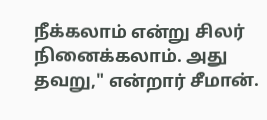நீக்கலாம் என்று சிலர் நினைக்கலாம். அது தவறு," என்றார் சீமான்.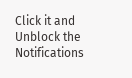Click it and Unblock the Notifications